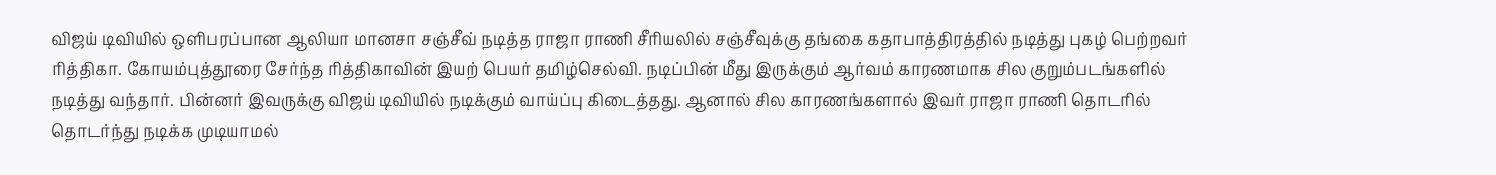விஜய் டிவியில் ஒளிபரப்பான ஆலியா மானசா சஞ்சீவ் நடித்த ராஜா ராணி சீரியலில் சஞ்சீவுக்கு தங்கை கதாபாத்திரத்தில் நடித்து புகழ் பெற்றவர் ரித்திகா. கோயம்புத்தூரை சேர்ந்த ரித்திகாவின் இயற் பெயர் தமிழ்செல்வி. நடிப்பின் மீது இருக்கும் ஆர்வம் காரணமாக சில குறும்படங்களில் நடித்து வந்தார். பின்னர் இவருக்கு விஜய் டிவியில் நடிக்கும் வாய்ப்பு கிடைத்தது. ஆனால் சில காரணங்களால் இவர் ராஜா ராணி தொடரில் தொடர்ந்து நடிக்க முடியாமல்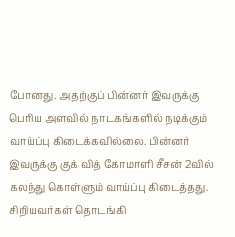போனது. அதற்குப் பின்னர் இவருக்கு பெரிய அளவில் நாடகங்களில் நடிக்கும் வாய்ப்பு கிடைக்கவில்லை. பின்னர் இவருக்கு குக் வித் கோமாளி சீசன் 2வில் கலந்து கொள்ளும் வாய்ப்பு கிடைத்தது. சிறியவர்கள் தொடங்கி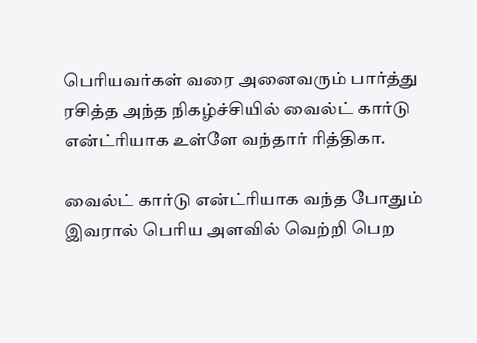பெரியவர்கள் வரை அனைவரும் பார்த்து ரசித்த அந்த நிகழ்ச்சியில் வைல்ட் கார்டு என்ட்ரியாக உள்ளே வந்தார் ரித்திகா.

வைல்ட் கார்டு என்ட்ரியாக வந்த போதும் இவரால் பெரிய அளவில் வெற்றி பெற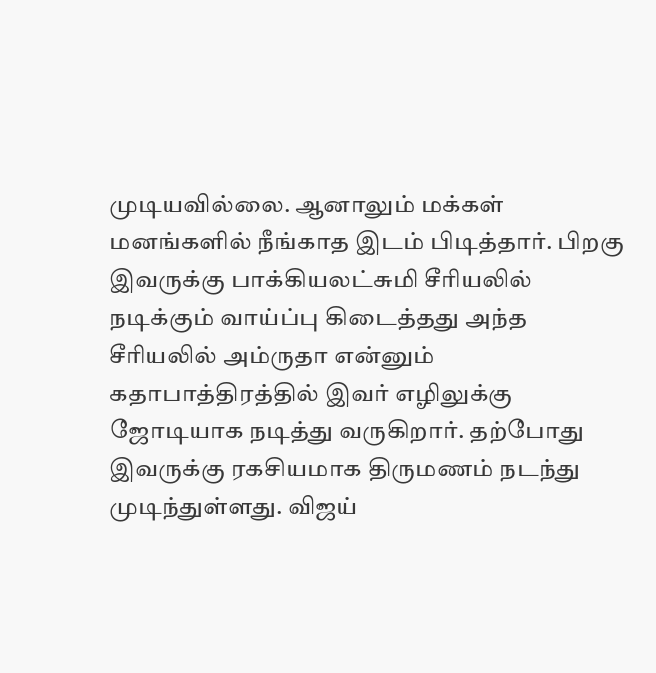முடியவில்லை. ஆனாலும் மக்கள் மனங்களில் நீங்காத இடம் பிடித்தார். பிறகு இவருக்கு பாக்கியலட்சுமி சீரியலில் நடிக்கும் வாய்ப்பு கிடைத்தது அந்த சீரியலில் அம்ருதா என்னும் கதாபாத்திரத்தில் இவர் எழிலுக்கு ஜோடியாக நடித்து வருகிறார். தற்போது இவருக்கு ரகசியமாக திருமணம் நடந்து முடிந்துள்ளது. விஜய்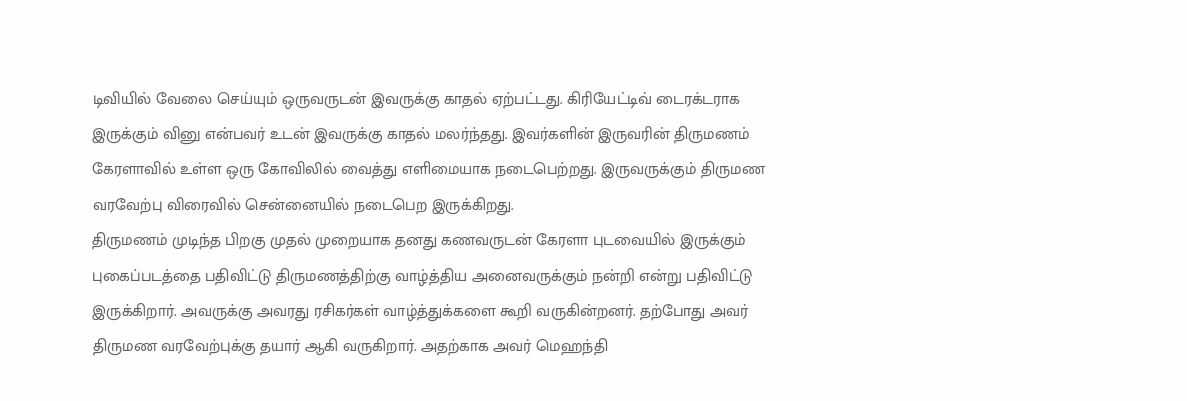டிவியில் வேலை செய்யும் ஒருவருடன் இவருக்கு காதல் ஏற்பட்டது. கிரியேட்டிவ் டைரக்டராக இருக்கும் வினு என்பவர் உடன் இவருக்கு காதல் மலர்ந்தது. இவர்களின் இருவரின் திருமணம் கேரளாவில் உள்ள ஒரு கோவிலில் வைத்து எளிமையாக நடைபெற்றது. இருவருக்கும் திருமண வரவேற்பு விரைவில் சென்னையில் நடைபெற இருக்கிறது.
திருமணம் முடிந்த பிறகு முதல் முறையாக தனது கணவருடன் கேரளா புடவையில் இருக்கும் புகைப்படத்தை பதிவிட்டு திருமணத்திற்கு வாழ்த்திய அனைவருக்கும் நன்றி என்று பதிவிட்டு இருக்கிறார். அவருக்கு அவரது ரசிகர்கள் வாழ்த்துக்களை கூறி வருகின்றனர். தற்போது அவர் திருமண வரவேற்புக்கு தயார் ஆகி வருகிறார். அதற்காக அவர் மெஹந்தி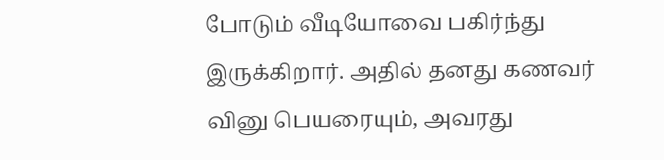போடும் வீடியோவை பகிர்ந்து இருக்கிறார். அதில் தனது கணவர் வினு பெயரையும், அவரது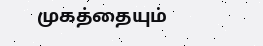முகத்தையும்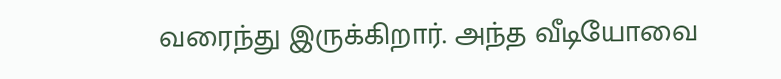வரைந்து இருக்கிறார். அந்த வீடியோவை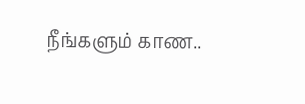நீங்களும் காண..